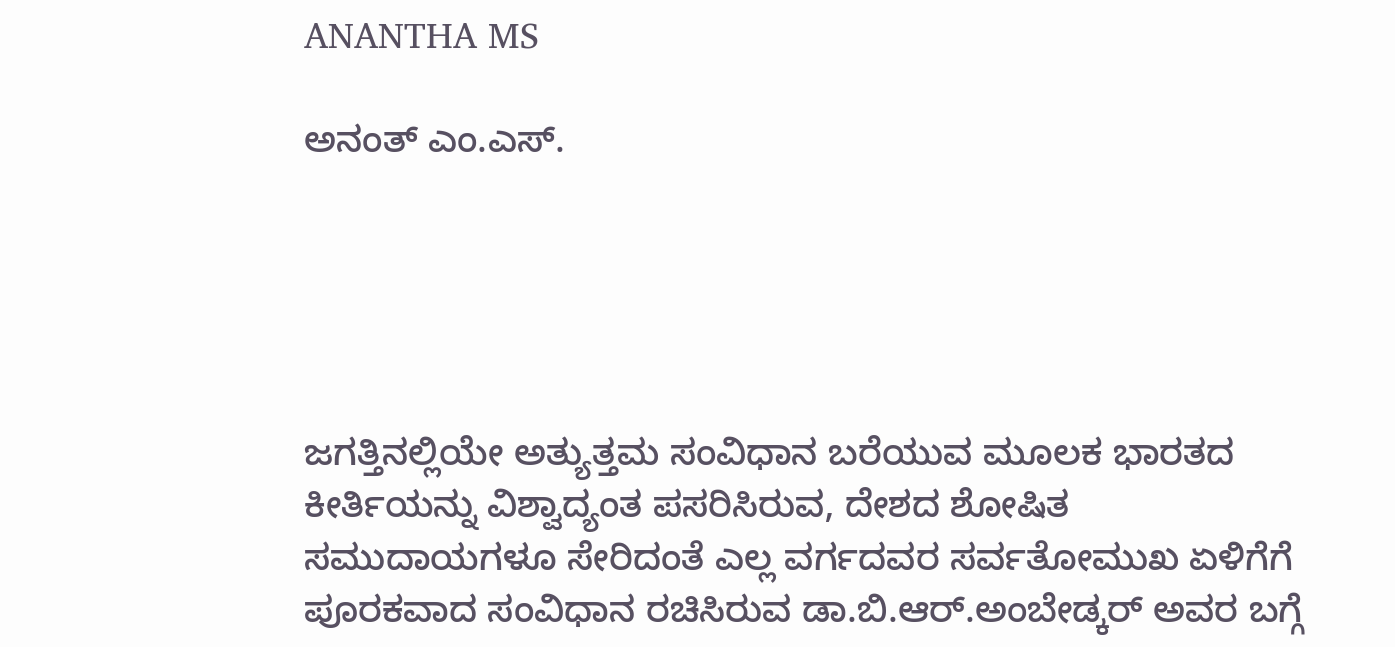ANANTHA MS

ಅನಂತ್ ಎಂ.ಎಸ್.





ಜಗತ್ತಿನಲ್ಲಿಯೇ ಅತ್ಯುತ್ತಮ ಸಂವಿಧಾನ ಬರೆಯುವ ಮೂಲಕ ಭಾರತದ ಕೀರ್ತಿಯನ್ನು ವಿಶ್ವಾದ್ಯಂತ ಪಸರಿಸಿರುವ, ದೇಶದ ಶೋಷಿತ ಸಮುದಾಯಗಳೂ ಸೇರಿದಂತೆ ಎಲ್ಲ ವರ್ಗದವರ ಸರ್ವತೋಮುಖ ಏಳಿಗೆಗೆ ಪೂರಕವಾದ ಸಂವಿಧಾನ ರಚಿಸಿರುವ ಡಾ.ಬಿ.ಆರ್.ಅಂಬೇಡ್ಕರ್ ಅವರ ಬಗ್ಗೆ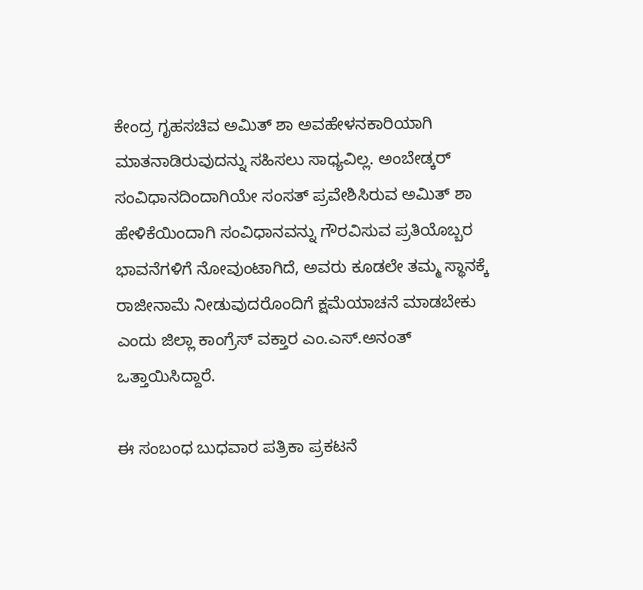ಕೇಂದ್ರ ಗೃಹಸಚಿವ ಅಮಿತ್ ಶಾ ಅವಹೇಳನಕಾರಿಯಾಗಿ ಮಾತನಾಡಿರುವುದನ್ನು ಸಹಿಸಲು ಸಾಧ್ಯವಿಲ್ಲ. ಅಂಬೇಡ್ಕರ್ ಸಂವಿಧಾನದಿಂದಾಗಿಯೇ ಸಂಸತ್ ಪ್ರವೇಶಿಸಿರುವ ಅಮಿತ್ ಶಾ ಹೇಳಿಕೆಯಿಂದಾಗಿ ಸಂವಿಧಾನವನ್ನು ಗೌರವಿಸುವ ಪ್ರತಿಯೊಬ್ಬರ ಭಾವನೆಗಳಿಗೆ ನೋವುಂಟಾಗಿದೆ, ಅವರು ಕೂಡಲೇ ತಮ್ಮ ಸ್ಥಾನಕ್ಕೆ ರಾಜೀನಾಮೆ ನೀಡುವುದರೊಂದಿಗೆ ಕ್ಷಮೆಯಾಚನೆ ಮಾಡಬೇಕು ಎಂದು ಜಿಲ್ಲಾ ಕಾಂಗ್ರೆಸ್ ವಕ್ತಾರ ಎಂ.ಎಸ್.ಅನಂತ್ ಒತ್ತಾಯಿಸಿದ್ದಾರೆ.

ಈ ಸಂಬಂಧ ಬುಧವಾರ ಪತ್ರಿಕಾ ಪ್ರಕಟನೆ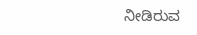ನೀಡಿರುವ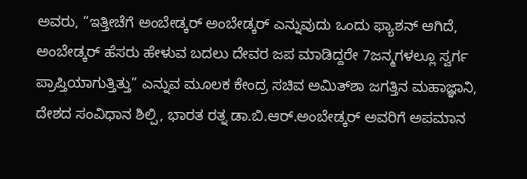ಅವರು, “ಇತ್ತೀಚೆಗೆ ಅಂಬೇಡ್ಕರ್ ಅಂಬೇಡ್ಕರ್ ಎನ್ನುವುದು ಒಂದು ಫ್ಯಾಶನ್ ಆಗಿದೆ, ಅಂಬೇಡ್ಕರ್ ಹೆಸರು ಹೇಳುವ ಬದಲು ದೇವರ ಜಪ ಮಾಡಿದ್ದರೇ 7ಜನ್ಮಗಳಲ್ಲೂ ಸ್ವರ್ಗ ಪ್ರಾಪ್ತಿಯಾಗುತ್ತಿತ್ತು” ಎನ್ನುವ ಮೂಲಕ ಕೇಂದ್ರ ಸಚಿವ ಅಮಿತ್‌ಶಾ ಜಗತ್ತಿನ ಮಹಾಜ್ಞಾನಿ, ದೇಶದ ಸಂವಿಧಾನ ಶಿಲ್ಪಿ, ಭಾರತ ರತ್ನ ಡಾ.ಬಿ.ಆರ್.ಅಂಬೇಡ್ಕರ್ ಅವರಿಗೆ ಅಪಮಾನ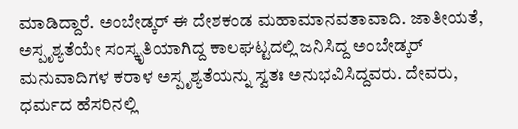ಮಾಡಿದ್ದಾರೆ. ಅಂಬೇಡ್ಕರ್ ಈ ದೇಶಕಂಡ ಮಹಾಮಾನವತಾವಾದಿ. ಜಾತೀಯತೆ, ಅಸ್ಪೃಶ್ಯತೆಯೇ ಸಂಸ್ಕೃತಿಯಾಗಿದ್ದ ಕಾಲಘಟ್ಟದಲ್ಲಿ ಜನಿಸಿದ್ದ ಅಂಬೇಡ್ಕರ್ ಮನುವಾದಿಗಳ ಕರಾಳ ಅಸ್ಪೃಶ್ಯತೆಯನ್ನು ಸ್ವತಃ ಅನುಭವಿಸಿದ್ದವರು. ದೇವರು, ಧರ್ಮದ ಹೆಸರಿನಲ್ಲಿ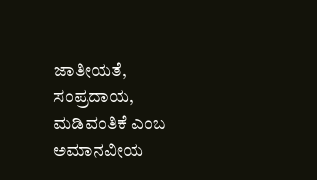ಜಾತೀಯತೆ, ಸಂಪ್ರದಾಯ, ಮಡಿವಂತಿಕೆ ಎಂಬ ಅಮಾನವೀಯ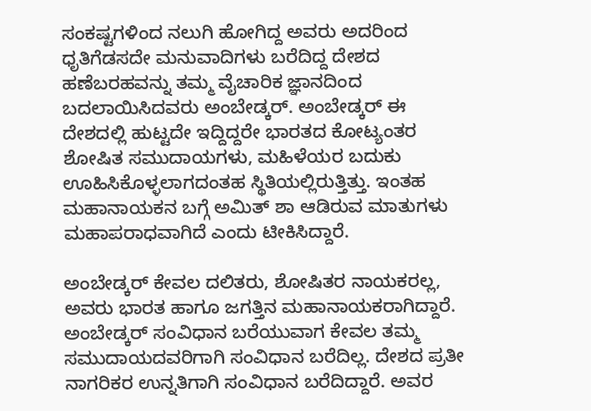ಸಂಕಷ್ಟಗಳಿಂದ ನಲುಗಿ ಹೋಗಿದ್ದ ಅವರು ಅದರಿಂದ ಧೃತಿಗೆಡಸದೇ ಮನುವಾದಿಗಳು ಬರೆದಿದ್ದ ದೇಶದ ಹಣೆಬರಹವನ್ನು ತಮ್ಮ ವೈಚಾರಿಕ ಜ್ಞಾನದಿಂದ ಬದಲಾಯಿಸಿದವರು ಅಂಬೇಡ್ಕರ್. ಅಂಬೇಡ್ಕರ್ ಈ ದೇಶದಲ್ಲಿ ಹುಟ್ಟದೇ ಇದ್ದಿದ್ದರೇ ಭಾರತದ ಕೋಟ್ಯಂತರ ಶೋಷಿತ ಸಮುದಾಯಗಳು, ಮಹಿಳೆಯರ ಬದುಕು ಊಹಿಸಿಕೊಳ್ಳಲಾಗದಂತಹ ಸ್ಥಿತಿಯಲ್ಲಿರುತ್ತಿತ್ತು. ಇಂತಹ ಮಹಾನಾಯಕನ ಬಗ್ಗೆ ಅಮಿತ್ ಶಾ ಆಡಿರುವ ಮಾತುಗಳು ಮಹಾಪರಾಧವಾಗಿದೆ ಎಂದು ಟೀಕಿಸಿದ್ದಾರೆ.

ಅಂಬೇಡ್ಕರ್ ಕೇವಲ ದಲಿತರು, ಶೋಷಿತರ ನಾಯಕರಲ್ಲ, ಅವರು ಭಾರತ ಹಾಗೂ ಜಗತ್ತಿನ ಮಹಾನಾಯಕರಾಗಿದ್ದಾರೆ. ಅಂಬೇಡ್ಕರ್ ಸಂವಿಧಾನ ಬರೆಯುವಾಗ ಕೇವಲ ತಮ್ಮ ಸಮುದಾಯದವರಿಗಾಗಿ ಸಂವಿಧಾನ ಬರೆದಿಲ್ಲ. ದೇಶದ ಪ್ರತೀ ನಾಗರಿಕರ ಉನ್ನತಿಗಾಗಿ ಸಂವಿಧಾನ ಬರೆದಿದ್ದಾರೆ. ಅವರ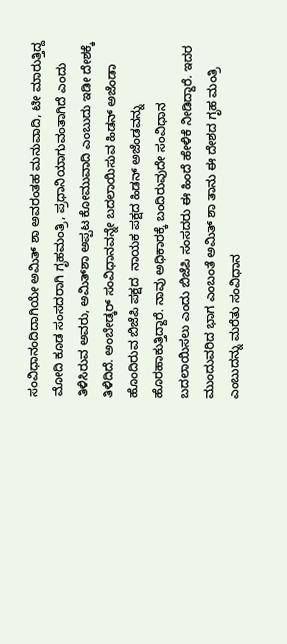ಸಂವಿಧಾನಂದಿದಾಗಿಯೇ ಅಮಿತ್ ಶಾ ಅವರಂತಹ ಮನುವಾದಿ, ಟೀ ಮಾರುತ್ತಿದ್ದ ಮೋದಿ ಕೂಡ ಸಂಸದರಾಗಿ ಗೃಹಮಂತ್ರಿ, ಪ್ರಧಾನಿಯಾಗುವಂತಾಗಿದೆ ಎಂದು ತಿಳಿಸಿರುವ ಅವರು, ಅಮಿತ್‌ಶಾ ಅಪ್ಪಟ ಕೋಮುವಾದಿ ಎಂಬುದು ಇಡೀ ದೇಶಕ್ಕೆ ತಿಳಿದಿದೆ. ಅಂಬೇಡ್ಕರ್ ಸಂವಿಧಾನವನ್ನೇ ಬದಲಾಯಿಸುವ ಹಿಡನ್ ಅಜೆಂಡಾ ಹೊಂದಿರುವ ಬಿಜೆಪಿ ಪಕ್ಷದ  ನಾಯಕ ಪಕ್ಷದ ಹಿಡನ್ ಅಜೆಂಡವನ್ನು ಹೊರಹಾಕುತ್ತಿದ್ದಾರೆ. ನಾವು ಅಧಿಕಾರಕ್ಕೆ ಬಂದಿರುವುದೇ ಸಂವಿಧಾನ ಬದಲಾಯಿಸಲು ಎಂದು ಬಿಜೆಪಿ ಸಂಸದರು ಈ ಹಿಂದೆ ಹೇಳಿಕೆ ನೀಡಿದ್ದಾರೆ. ಇದರ ಮುಂದುವರಿದ ಭಾಗ ಎಂಬಂತೆ ಅಮಿತ್ ಶಾ ತಾನು ಈ ದೇಶದ ಗೃಹ ಮಂತ್ರಿ ಎಂಬುದನ್ನು ಮರೆತು ಸಂವಿಧಾನ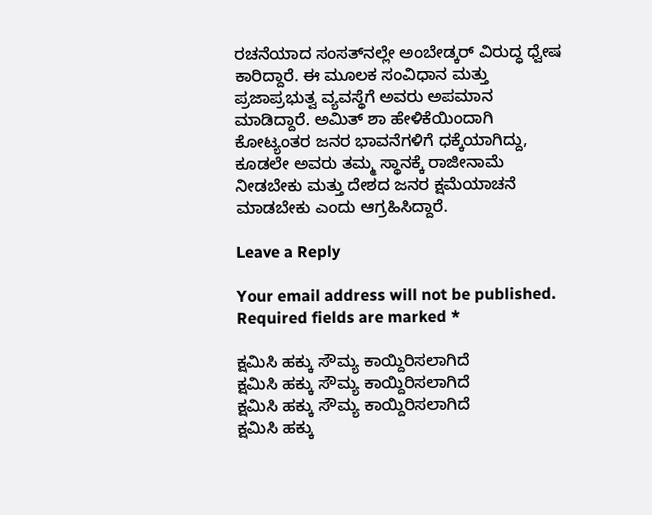ರಚನೆಯಾದ ಸಂಸತ್‌ನಲ್ಲೇ ಅಂಬೇಡ್ಕರ್ ವಿರುದ್ಧ ಧ್ವೇಷ ಕಾರಿದ್ದಾರೆ. ಈ ಮೂಲಕ ಸಂವಿಧಾನ ಮತ್ತು ಪ್ರಜಾಪ್ರಭುತ್ವ ವ್ಯವಸ್ಥೆಗೆ ಅವರು ಅಪಮಾನ ಮಾಡಿದ್ದಾರೆ. ಅಮಿತ್ ಶಾ ಹೇಳಿಕೆಯಿಂದಾಗಿ ಕೋಟ್ಯಂತರ ಜನರ ಭಾವನೆಗಳಿಗೆ ಧಕ್ಕೆಯಾಗಿದ್ದು, ಕೂಡಲೇ ಅವರು ತಮ್ಮ ಸ್ಥಾನಕ್ಕೆ ರಾಜೀನಾಮೆ ನೀಡಬೇಕು ಮತ್ತು ದೇಶದ ಜನರ ಕ್ಷಮೆಯಾಚನೆ ಮಾಡಬೇಕು ಎಂದು ಆಗ್ರಹಿಸಿದ್ದಾರೆ.

Leave a Reply

Your email address will not be published. Required fields are marked *

ಕ್ಷಮಿಸಿ ಹಕ್ಕು ಸೌಮ್ಯ ಕಾಯ್ದಿರಿಸಲಾಗಿದೆ
ಕ್ಷಮಿಸಿ ಹಕ್ಕು ಸೌಮ್ಯ ಕಾಯ್ದಿರಿಸಲಾಗಿದೆ
ಕ್ಷಮಿಸಿ ಹಕ್ಕು ಸೌಮ್ಯ ಕಾಯ್ದಿರಿಸಲಾಗಿದೆ
ಕ್ಷಮಿಸಿ ಹಕ್ಕು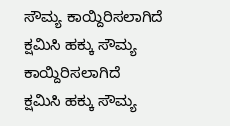ಸೌಮ್ಯ ಕಾಯ್ದಿರಿಸಲಾಗಿದೆ
ಕ್ಷಮಿಸಿ ಹಕ್ಕು ಸೌಮ್ಯ ಕಾಯ್ದಿರಿಸಲಾಗಿದೆ
ಕ್ಷಮಿಸಿ ಹಕ್ಕು ಸೌಮ್ಯ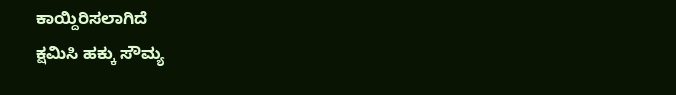ಕಾಯ್ದಿರಿಸಲಾಗಿದೆ
ಕ್ಷಮಿಸಿ ಹಕ್ಕು ಸೌಮ್ಯ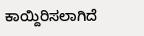ಕಾಯ್ದಿರಿಸಲಾಗಿದೆ